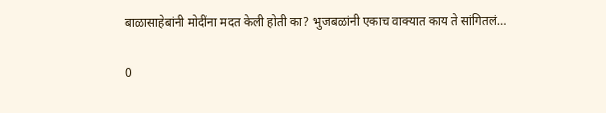बाळासाहेबांनी मोदींना मदत केली होती का? भुजबळांनी एकाच वाक्यात काय ते सांगितलं…

0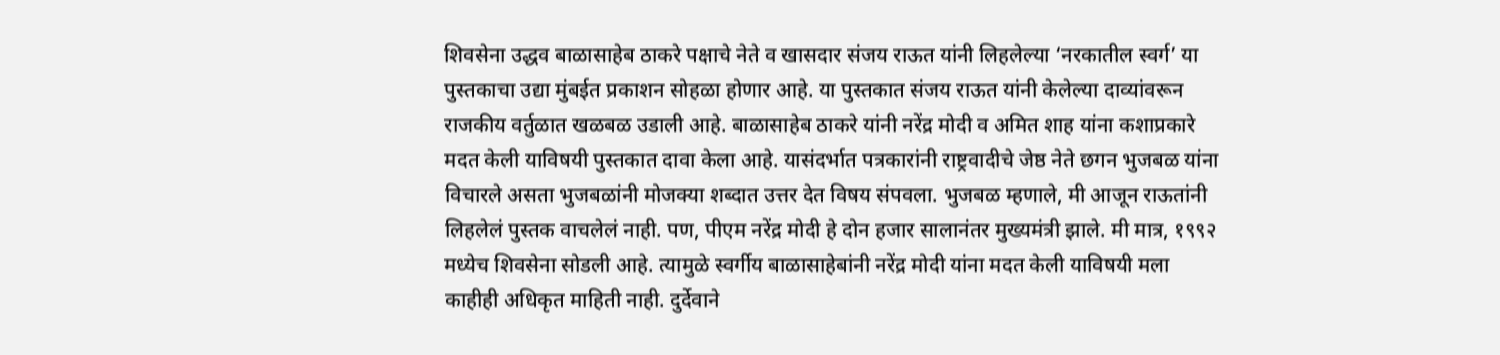शिवसेना उद्धव बाळासाहेब ठाकरे पक्षाचे नेते व खासदार संजय राऊत यांनी लिहलेल्या ‘नरकातील स्वर्ग’ या पुस्तकाचा उद्या मुंबईत प्रकाशन सोहळा होणार आहे. या पुस्तकात संजय राऊत यांनी केलेल्या दाव्यांवरून राजकीय वर्तुळात खळबळ उडाली आहे. बाळासाहेब ठाकरे यांनी नरेंद्र मोदी व अमित शाह यांना कशाप्रकारे मदत केली याविषयी पुस्तकात दावा केला आहे. यासंदर्भात पत्रकारांनी राष्ट्रवादीचे जेष्ठ नेते छगन भुजबळ यांना विचारले असता भुजबळांनी मोजक्या शब्दात उत्तर देत विषय संपवला. भुजबळ म्हणाले, मी आजून राऊतांनी लिहलेलं पुस्तक वाचलेलं नाही. पण, पीएम नरेंद्र मोदी हे दोन हजार सालानंतर मुख्यमंत्री झाले. मी मात्र, १९९२ मध्येच शिवसेना सोडली आहे. त्यामुळे स्वर्गीय बाळासाहेबांनी नरेंद्र मोदी यांना मदत केली याविषयी मला काहीही अधिकृत माहिती नाही. दुर्देवाने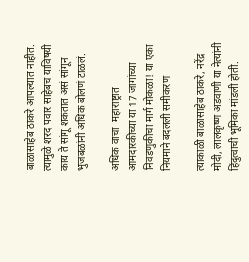बाळासाहेब ठाकरे आपल्यात नाहीत. त्यामुळे शरद पवार साहेबच याविषयी काय ते सांगू शकतात असं सांगून भुजबळांनी अधिक बोलणं टाळलं.

अधिक वाचा  महाराष्ट्रात आमदारकीच्या या 17 जागांच्या निवडणुकीचा मार्ग मोकळा! या एका नियमाने बदलली समीकरण

त्याकाळी बाळासाहेब ठाकरे, नरेंद्र मोदी, लालकृष्ण अडवाणी या नेत्यांनी हिंदुत्वाची भूमिका मांडली होती.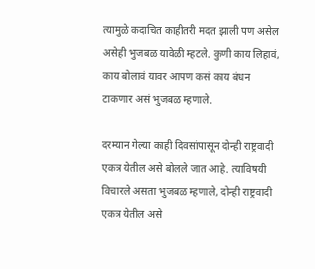त्यामुळे कदाचित काहीतरी मदत झाली पण असेल असेही भुजबळ यावेळी म्हटले. कुणी काय लिहावं, काय बोलावं यावर आपण कसं काय बंधन टाकणार असं भुजबळ म्हणाले.

दरम्यान गेल्या काही दिवसांपासून दोन्ही राष्ट्रवादी एकत्र येतील असे बोलले जात आहे. त्याविषयी विचारले असता भुजबळ म्हणाले, दोन्ही राष्ट्रवादी एकत्र येतील असे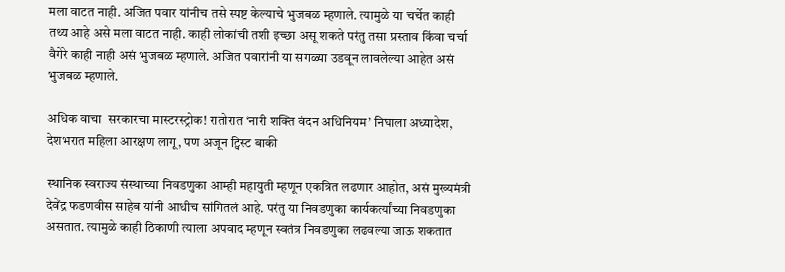मला वाटत नाही. अजित पवार यांनीच तसे स्पष्ट केल्याचे भुजबळ म्हणाले. त्यामुळे या चर्चेत काही तथ्य आहे असे मला वाटत नाही. काही लोकांची तशी इच्छा असू शकते परंतु तसा प्रस्ताव किंवा चर्चा वैगेरे काही नाही असं भुजबळ म्हणाले. अजित पवारांनी या सगळ्या उडवून लावलेल्या आहेत असं भुजबळ म्हणाले.

अधिक वाचा  सरकारचा मास्टरस्ट्रोक! रातोरात ‘नारी शक्ति वंदन अधिनियम’ निघाला अध्यादेश, देशभरात महिला आरक्षण लागू, पण अजून ट्विस्ट बाकी

स्थानिक स्वराज्य संस्थाच्या निवडणुका आम्ही महायुती म्हणून एकत्रित लढणार आहोत, असं मुख्यमंत्री देवेंद्र फडणवीस साहेब यांनी आधीच सांगितलं आहे. परंतु या निवडणुका कार्यकर्त्यांच्या निवडणुका असतात. त्यामुळे काही ठिकाणी त्याला अपवाद म्हणून स्वतंत्र निवडणुका लढवल्या जाऊ शकतात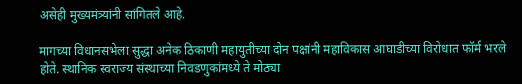असेही मुख्यमंत्र्यांनी सांगितले आहे.

मागच्या विधानसभेला सुद्धा अनेक ठिकाणी महायुतीच्या दोन पक्षांनी महाविकास आघाडीच्या विरोधात फॉर्म भरले होते. स्थानिक स्वराज्य संस्थाच्या निवडणुकांमध्ये ते मोठ्या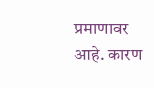प्रमाणावर आहे. कारण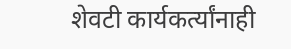शेवटी कार्यकर्त्यांनाही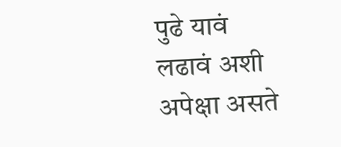पुढे यावं लढावं अशी अपेक्षा असते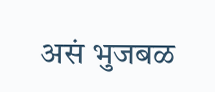असं भुजबळ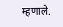म्हणाले.